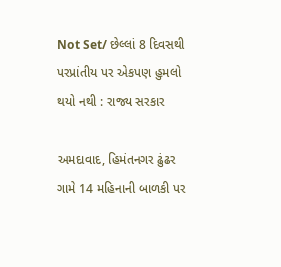Not Set/ છેલ્લાં 8 દિવસથી પરપ્રાંતીય પર એકપણ હુમલો થયો નથી : રાજ્ય સરકાર

અમદાવાદ, હિમંતનગર ઢુંઢર ગામે 14 મહિનાની બાળકી પર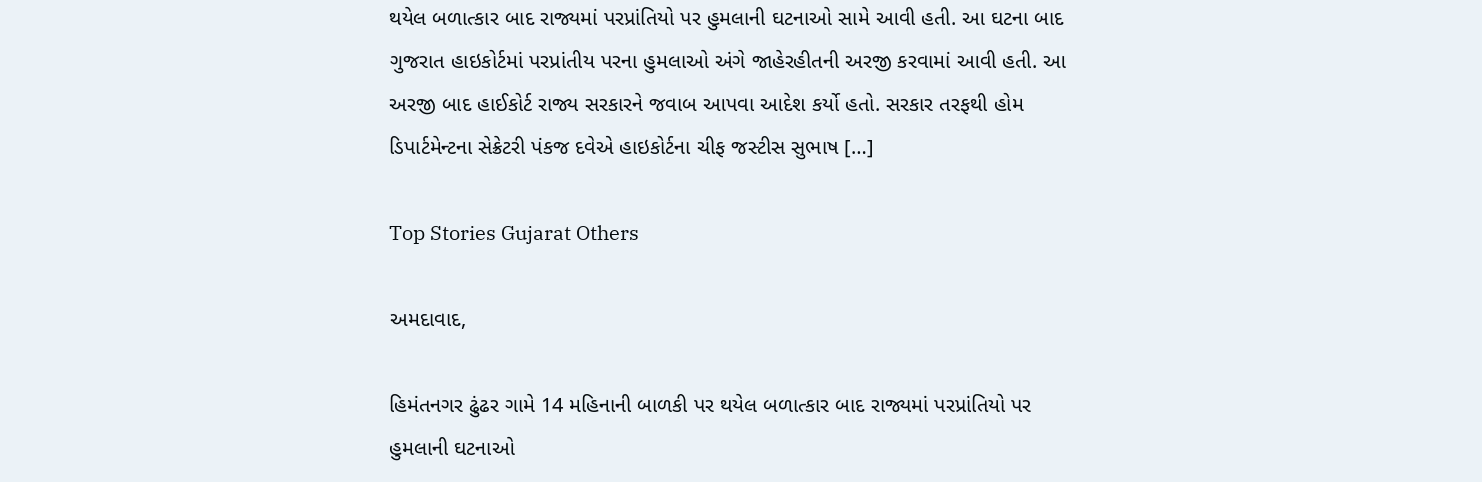થયેલ બળાત્કાર બાદ રાજ્યમાં પરપ્રાંતિયો પર હુમલાની ઘટનાઓ સામે આવી હતી. આ ઘટના બાદ ગુજરાત હાઇકોર્ટમાં પરપ્રાંતીય પરના હુમલાઓ અંગે જાહેરહીતની અરજી કરવામાં આવી હતી. આ અરજી બાદ હાઈકોર્ટ રાજ્ય સરકારને જવાબ આપવા આદેશ કર્યો હતો. સરકાર તરફથી હોમ ડિપાર્ટમેન્ટના સેક્રેટરી પંકજ દવેએ હાઇકોર્ટના ચીફ જસ્ટીસ સુભાષ […]

Top Stories Gujarat Others

અમદાવાદ,

હિમંતનગર ઢુંઢર ગામે 14 મહિનાની બાળકી પર થયેલ બળાત્કાર બાદ રાજ્યમાં પરપ્રાંતિયો પર હુમલાની ઘટનાઓ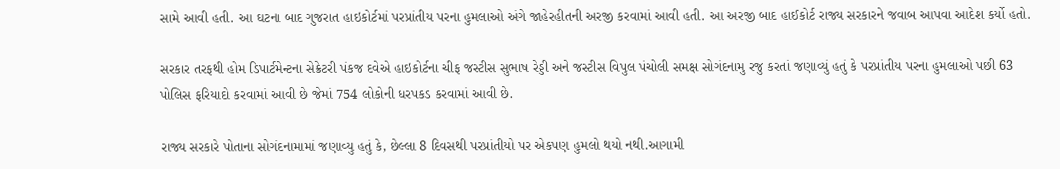સામે આવી હતી. આ ઘટના બાદ ગુજરાત હાઇકોર્ટમાં પરપ્રાંતીય પરના હુમલાઓ અંગે જાહેરહીતની અરજી કરવામાં આવી હતી. આ અરજી બાદ હાઈકોર્ટ રાજ્ય સરકારને જવાબ આપવા આદેશ કર્યો હતો.

સરકાર તરફથી હોમ ડિપાર્ટમેન્ટના સેક્રેટરી પંકજ દવેએ હાઇકોર્ટના ચીફ જસ્ટીસ સુભાષ રેડ્ડી અને જસ્ટીસ વિપુલ પંચોલી સમક્ષ સોગંદનામુ રજુ કરતાં જણાવ્યું હતું કે પરપ્રાંતીય પરના હુમલાઓ પછી 63 પોલિસ ફરિયાદો કરવામાં આવી છે જેમાં 754 લોકોની ધરપકડ કરવામાં આવી છે.

રાજ્ય સરકારે પોતાના સોગંદનામામાં જણાવ્યુ હતું કે, છેલ્લા 8 દિવસથી પરપ્રાંતીયો પર એકપણ હુમલો થયો નથી.આગામી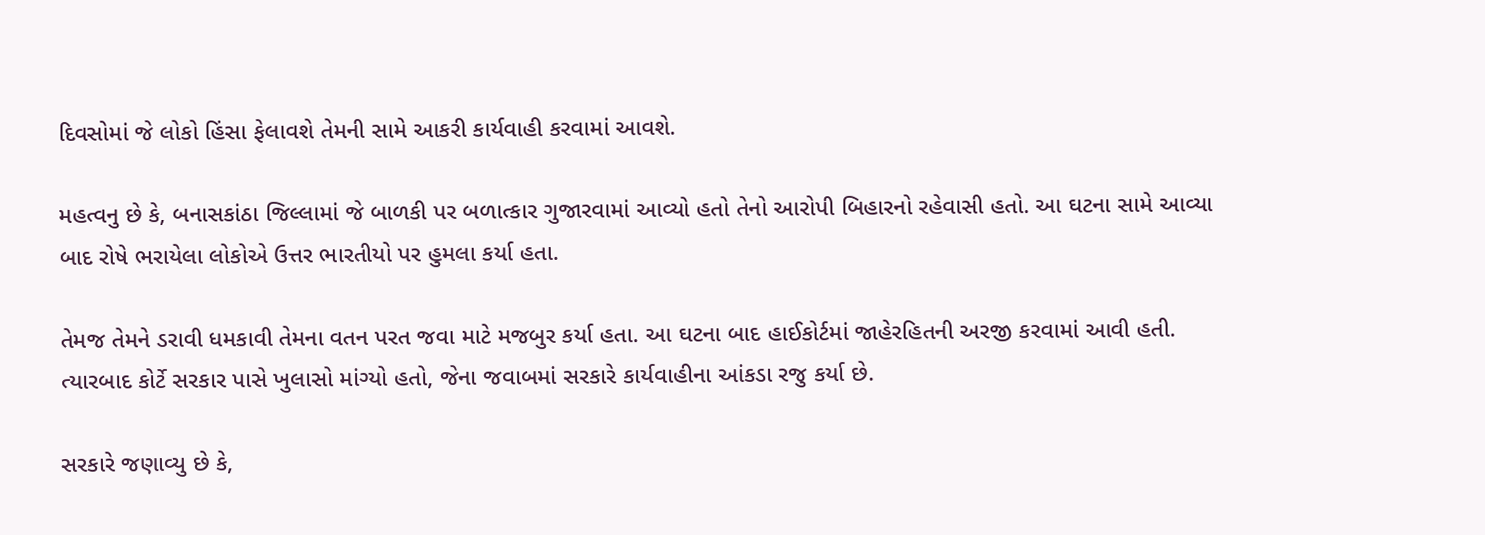દિવસોમાં જે લોકો હિંસા ફેલાવશે તેમની સામે આકરી કાર્યવાહી કરવામાં આવશે.

મહત્વનુ છે કે, બનાસકાંઠા જિલ્લામાં જે બાળકી પર બળાત્કાર ગુજારવામાં આવ્યો હતો તેનો આરોપી બિહારનો રહેવાસી હતો. આ ઘટના સામે આવ્યા બાદ રોષે ભરાયેલા લોકોએ ઉત્તર ભારતીયો પર હુમલા કર્યા હતા.

તેમજ તેમને ડરાવી ધમકાવી તેમના વતન પરત જવા માટે મજબુર કર્યા હતા. આ ઘટના બાદ હાઈકોર્ટમાં જાહેરહિતની અરજી કરવામાં આવી હતી. ત્યારબાદ કોર્ટે સરકાર પાસે ખુલાસો માંગ્યો હતો, જેના જવાબમાં સરકારે કાર્યવાહીના આંકડા રજુ કર્યા છે.

સરકારે જણાવ્યુ છે કે,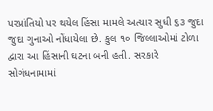પરપ્રાંતિયો પર થયેલ હિંસા મામલે અત્યાર સુધી ૬૩ જુદા જુદા ગુનાઓ નોંધાયેલા છે. કુલ ૧૦ જિલ્લાઓમાં ટોળા દ્વારા આ હિંસાની ઘટના બની હતી. સરકારે સોગંધનામામાં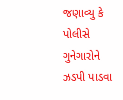જણાવ્યુ કે પોલીસે ગુનેગારોને ઝડપી પાડવા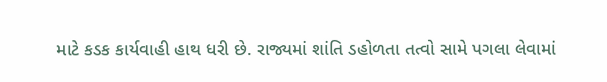માટે કડક કાર્યવાહી હાથ ધરી છે. રાજ્યમાં શાંતિ ડહોળતા તત્વો સામે પગલા લેવામાં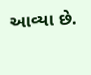આવ્યા છે.